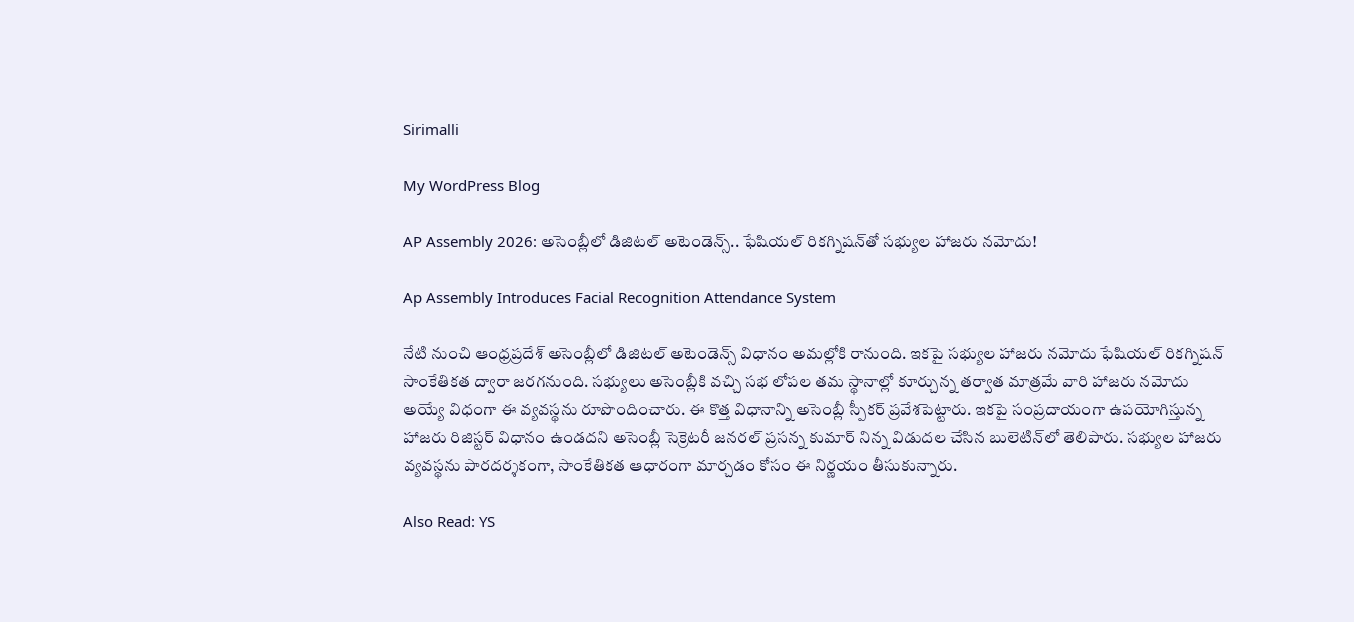Sirimalli

My WordPress Blog

AP Assembly 2026: అసెంబ్లీలో డిజిటల్ అటెండెన్స్.. ఫేషియల్ రికగ్నిషన్‌తో సభ్యుల హాజరు నమోదు!

Ap Assembly Introduces Facial Recognition Attendance System

నేటి నుంచి ఆంధ్రప్రదేశ్ అసెంబ్లీలో డిజిటల్ అటెండెన్స్ విధానం అమల్లోకి రానుంది. ఇకపై సభ్యుల హాజరు నమోదు ఫేషియల్ రికగ్నిషన్ సాంకేతికత ద్వారా జరగనుంది. సభ్యులు అసెంబ్లీకి వచ్చి సభ లోపల తమ స్థానాల్లో కూర్చున్న తర్వాత మాత్రమే వారి హాజరు నమోదు అయ్యే విధంగా ఈ వ్యవస్థను రూపొందించారు. ఈ కొత్త విధానాన్ని అసెంబ్లీ స్పీకర్ ప్రవేశపెట్టారు. ఇకపై సంప్రదాయంగా ఉపయోగిస్తున్న హాజరు రిజిస్టర్ విధానం ఉండదని అసెంబ్లీ సెక్రెటరీ జనరల్ ప్రసన్న కుమార్ నిన్న విడుదల చేసిన బులెటిన్‌లో తెలిపారు. సభ్యుల హాజరు వ్యవస్థను పారదర్శకంగా, సాంకేతికత ఆధారంగా మార్చడం కోసం ఈ నిర్ణయం తీసుకున్నారు.

Also Read: YS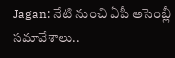Jagan: నేటి నుంచి ఏపీ అసెంబ్లీ సమావేశాలు..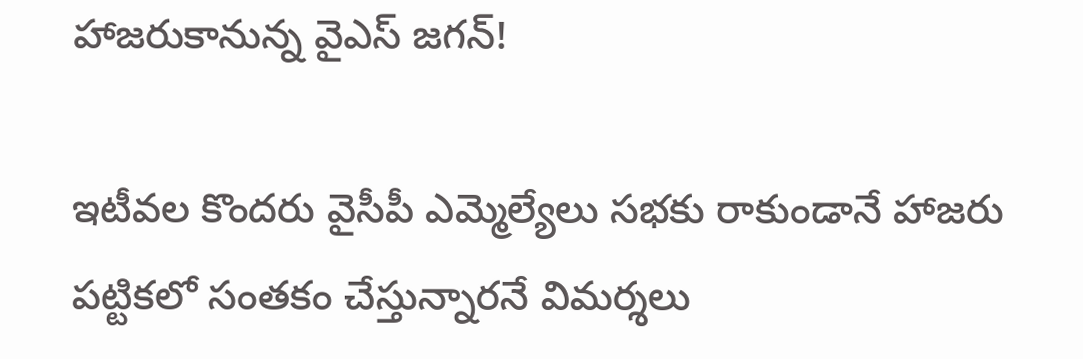హాజరుకానున్న వైఎస్ జగన్!

ఇటీవల కొందరు వైసీపీ ఎమ్మెల్యేలు సభకు రాకుండానే హాజరు పట్టికలో సంతకం చేస్తున్నారనే విమర్శలు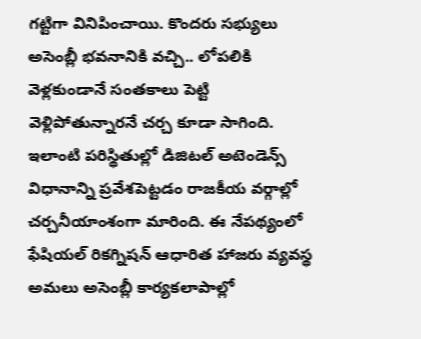గట్టిగా వినిపించాయి. కొందరు సభ్యులు అసెంబ్లీ భవనానికి వచ్చి.. లోపలికి వెళ్లకుండానే సంతకాలు పెట్టి వెళ్లిపోతున్నారనే చర్చ కూడా సాగింది. ఇలాంటి పరిస్థితుల్లో డిజిటల్ అటెండెన్స్ విధానాన్ని ప్రవేశపెట్టడం రాజకీయ వర్గాల్లో చర్చనీయాంశంగా మారింది. ఈ నేపథ్యంలో ఫేషియల్ రికగ్నిషన్ ఆధారిత హాజరు వ్యవస్థ అమలు అసెంబ్లీ కార్యకలాపాల్లో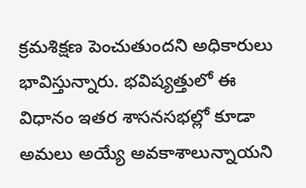క్రమశిక్షణ పెంచుతుందని అధికారులు భావిస్తున్నారు. భవిష్యత్తులో ఈ విధానం ఇతర శాసనసభల్లో కూడా అమలు అయ్యే అవకాశాలున్నాయని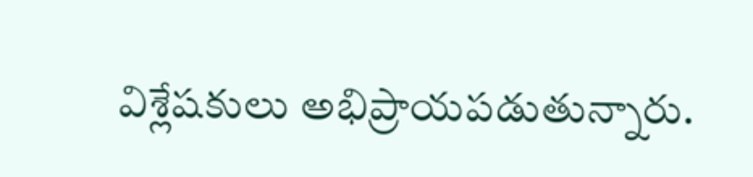విశ్లేషకులు అభిప్రాయపడుతున్నారు.